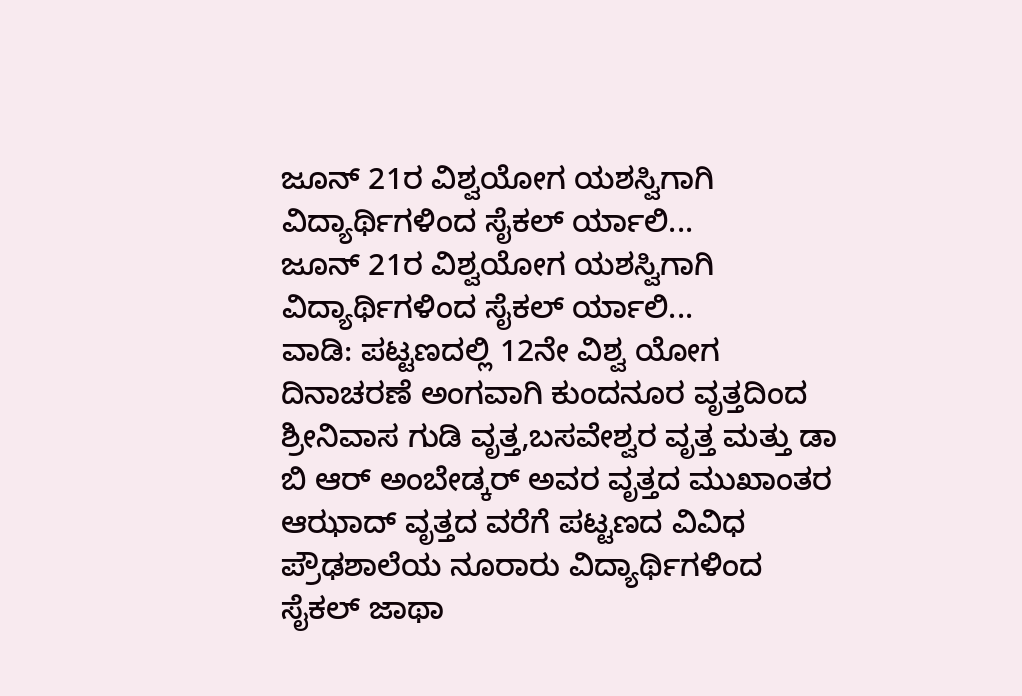ಜೂನ್ 21ರ ವಿಶ್ವಯೋಗ ಯಶಸ್ವಿಗಾಗಿ ವಿದ್ಯಾರ್ಥಿಗಳಿಂದ ಸೈಕಲ್ ರ್ಯಾಲಿ...
ಜೂನ್ 21ರ ವಿಶ್ವಯೋಗ ಯಶಸ್ವಿಗಾಗಿ ವಿದ್ಯಾರ್ಥಿಗಳಿಂದ ಸೈಕಲ್ ರ್ಯಾಲಿ...
ವಾಡಿ: ಪಟ್ಟಣದಲ್ಲಿ 12ನೇ ವಿಶ್ವ ಯೋಗ ದಿನಾಚರಣೆ ಅಂಗವಾಗಿ ಕುಂದನೂರ ವೃತ್ತದಿಂದ ಶ್ರೀನಿವಾಸ ಗುಡಿ ವೃತ್ತ,ಬಸವೇಶ್ವರ ವೃತ್ತ ಮತ್ತು ಡಾ ಬಿ ಆರ್ ಅಂಬೇಡ್ಕರ್ ಅವರ ವೃತ್ತದ ಮುಖಾಂತರ ಆಝಾದ್ ವೃತ್ತದ ವರೆಗೆ ಪಟ್ಟಣದ ವಿವಿಧ ಪ್ರೌಢಶಾಲೆಯ ನೂರಾರು ವಿದ್ಯಾರ್ಥಿಗಳಿಂದ ಸೈಕಲ್ ಜಾಥಾ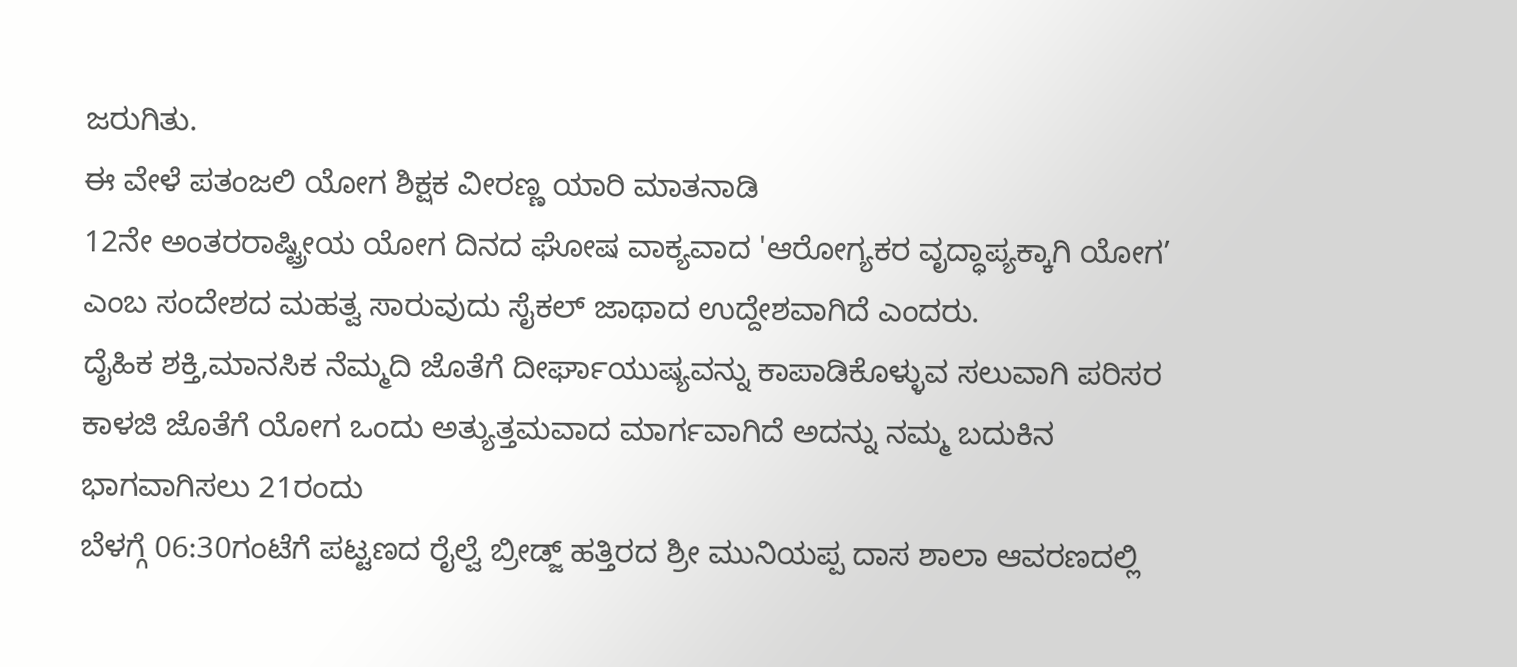ಜರುಗಿತು.
ಈ ವೇಳೆ ಪತಂಜಲಿ ಯೋಗ ಶಿಕ್ಷಕ ವೀರಣ್ಣ ಯಾರಿ ಮಾತನಾಡಿ
12ನೇ ಅಂತರರಾಷ್ಟ್ರೀಯ ಯೋಗ ದಿನದ ಘೋಷ ವಾಕ್ಯವಾದ 'ಆರೋಗ್ಯಕರ ವೃದ್ಧಾಪ್ಯಕ್ಕಾಗಿ ಯೋಗ’
ಎಂಬ ಸಂದೇಶದ ಮಹತ್ವ ಸಾರುವುದು ಸೈಕಲ್ ಜಾಥಾದ ಉದ್ದೇಶವಾಗಿದೆ ಎಂದರು.
ದೈಹಿಕ ಶಕ್ತಿ,ಮಾನಸಿಕ ನೆಮ್ಮದಿ ಜೊತೆಗೆ ದೀರ್ಘಾಯುಷ್ಯವನ್ನು ಕಾಪಾಡಿಕೊಳ್ಳುವ ಸಲುವಾಗಿ ಪರಿಸರ ಕಾಳಜಿ ಜೊತೆಗೆ ಯೋಗ ಒಂದು ಅತ್ಯುತ್ತಮವಾದ ಮಾರ್ಗವಾಗಿದೆ ಅದನ್ನು ನಮ್ಮ ಬದುಕಿನ ಭಾಗವಾಗಿಸಲು 21ರಂದು
ಬೆಳಗ್ಗೆ 06:30ಗಂಟೆಗೆ ಪಟ್ಟಣದ ರೈಲ್ವೆ ಬ್ರೀಡ್ಜ್ ಹತ್ತಿರದ ಶ್ರೀ ಮುನಿಯಪ್ಪ ದಾಸ ಶಾಲಾ ಆವರಣದಲ್ಲಿ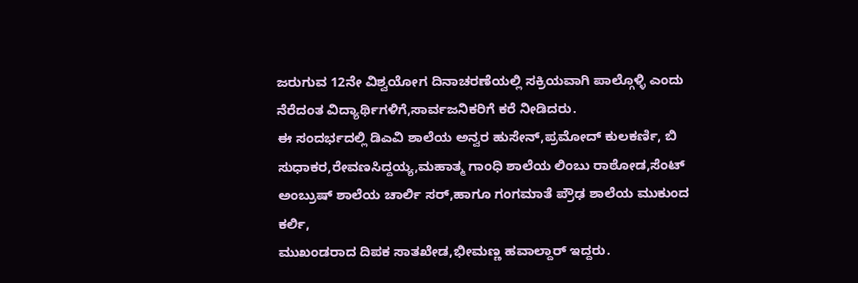ಜರುಗುವ 12ನೇ ವಿಶ್ವಯೋಗ ದಿನಾಚರಣೆಯಲ್ಲಿ ಸಕ್ರಿಯವಾಗಿ ಪಾಲ್ಗೊಳ್ಳಿ ಎಂದು ನೆರೆದಂತ ವಿದ್ಯಾರ್ಥಿಗಳಿಗೆ,ಸಾರ್ವಜನಿಕರಿಗೆ ಕರೆ ನೀಡಿದರು.
ಈ ಸಂದರ್ಭದಲ್ಲಿ ಡಿಎವಿ ಶಾಲೆಯ ಅನ್ವರ ಹುಸೇನ್,ಪ್ರಮೋದ್ ಕುಲಕರ್ಣಿ, ಬಿ ಸುಧಾಕರ,ರೇವಣಸಿದ್ದಯ್ಯ,ಮಹಾತ್ಮ ಗಾಂಧಿ ಶಾಲೆಯ ಲಿಂಬು ರಾಠೋಡ,ಸೆಂಟ್ ಅಂಬ್ರುಷ್ ಶಾಲೆಯ ಚಾರ್ಲಿ ಸರ್,ಹಾಗೂ ಗಂಗಮಾತೆ ಪ್ರೌಢ ಶಾಲೆಯ ಮುಕುಂದ ಕರ್ಲಿ,
ಮುಖಂಡರಾದ ದಿಪಕ ಸಾತಖೇಡ,ಭೀಮಣ್ಣ ಹವಾಲ್ದಾರ್ ಇದ್ದರು.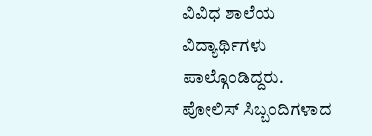ವಿವಿಧ ಶಾಲೆಯ ವಿದ್ಯಾರ್ಥಿಗಳು ಪಾಲ್ಗೊಂಡಿದ್ದರು.
ಪೋಲಿಸ್ ಸಿಬ್ಬಂದಿಗಳಾದ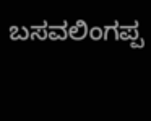ಬಸವಲಿಂಗಪ್ಪ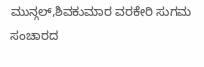ಮುನ್ಗಲ್,ಶಿವಕುಮಾರ ವರಕೇರಿ ಸುಗಮ ಸಂಚಾರದ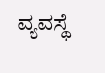ವ್ಯವಸ್ಥೆ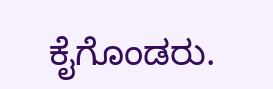ಕೈಗೊಂಡರು.